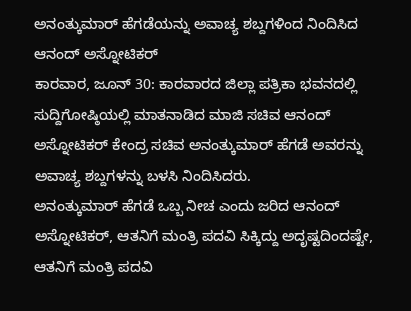ಅನಂತ್ಕುಮಾರ್ ಹೆಗಡೆಯನ್ನು ಅವಾಚ್ಯ ಶಬ್ದಗಳಿಂದ ನಿಂದಿಸಿದ ಆನಂದ್ ಅಸ್ನೋಟಿಕರ್
ಕಾರವಾರ, ಜೂನ್ 30: ಕಾರವಾರದ ಜಿಲ್ಲಾ ಪತ್ರಿಕಾ ಭವನದಲ್ಲಿ ಸುದ್ದಿಗೋಷ್ಠಿಯಲ್ಲಿ ಮಾತನಾಡಿದ ಮಾಜಿ ಸಚಿವ ಆನಂದ್ ಅಸ್ನೋಟಿಕರ್ ಕೇಂದ್ರ ಸಚಿವ ಅನಂತ್ಕುಮಾರ್ ಹೆಗಡೆ ಅವರನ್ನು ಅವಾಚ್ಯ ಶಬ್ದಗಳನ್ನು ಬಳಸಿ ನಿಂದಿಸಿದರು.
ಅನಂತ್ಕುಮಾರ್ ಹೆಗಡೆ ಒಬ್ಬ ನೀಚ ಎಂದು ಜರಿದ ಆನಂದ್ ಅಸ್ನೋಟಿಕರ್, ಆತನಿಗೆ ಮಂತ್ರಿ ಪದವಿ ಸಿಕ್ಕಿದ್ದು ಅದೃಷ್ಟದಿಂದಷ್ಟೇ, ಆತನಿಗೆ ಮಂತ್ರಿ ಪದವಿ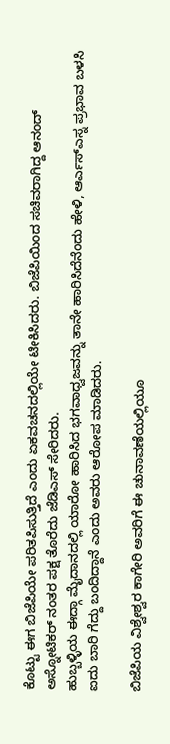ಕೊಟ್ಟು ಈಗ ಬಿಜೆಪಿಯೇ ಪರಿತಪಿಸುತ್ತಿದೆ ಎಂದು ಏಕವಚನದಲ್ಲಿಯೇ ಟೀಕಿಸಿದರು. ಬಿಜೆಪಿಯಿಂದ ಸಚಿವರಾಗಿದ್ದ ಆನಂದ್ ಅಸ್ನೋಟಿಕರ್ ನಂತರ ಪಕ್ಷ ತೊರೆದು ಜೆಡಿಎಸ್ ಸೇರಿದರು.
ಹುಬ್ಬಳ್ಳಿಯ ಈದ್ಗಾ ಮೈದಾನದಲ್ಲಿ ಯಾರೋ ಹಾರಿಸಿದ ಭಗವಾಧ್ವಜವನ್ನು ತಾನೇ ಹಾರಿಸಿದೆನೆಂದು ಹೇಳಿ, ಆರ್ಎಸ್ಎಸ್ನ ಪ್ರಭಾವ ಬಳಸಿ ಐದು ಬಾರಿ ಗೆದ್ದು ಬಂದಿದ್ದಾನೆ ಎಂದು ಅವರು ಆರೋಪ ಮಾಡಿದರು.

ಬಿಜೆಪಿಯ ವಿಶ್ವೇಶ್ವರ ಕಾಗೇರಿ ಅವರಿಗೆ ಈ ಚುನಾವಣೆಯಲ್ಲಿಯೂ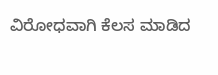ವಿರೋಧವಾಗಿ ಕೆಲಸ ಮಾಡಿದ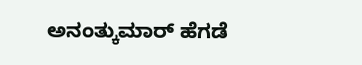ಅನಂತ್ಕುಮಾರ್ ಹೆಗಡೆ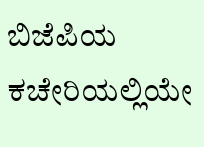ಬಿಜೆಪಿಯ ಕಚೇರಿಯಲ್ಲಿಯೇ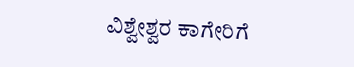ವಿಶ್ವೇಶ್ವರ ಕಾಗೇರಿಗೆ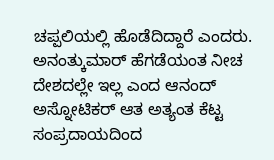ಚಪ್ಪಲಿಯಲ್ಲಿ ಹೊಡೆದಿದ್ದಾರೆ ಎಂದರು.
ಅನಂತ್ಕುಮಾರ್ ಹೆಗಡೆಯಂತ ನೀಚ ದೇಶದಲ್ಲೇ ಇಲ್ಲ ಎಂದ ಆನಂದ್ ಅಸ್ನೋಟಿಕರ್ ಆತ ಅತ್ಯಂತ ಕೆಟ್ಟ ಸಂಪ್ರದಾಯದಿಂದ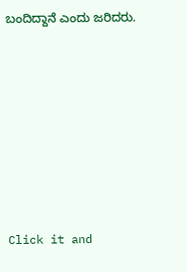ಬಂದಿದ್ದಾನೆ ಎಂದು ಜರಿದರು.












Click it and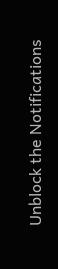Unblock the Notifications